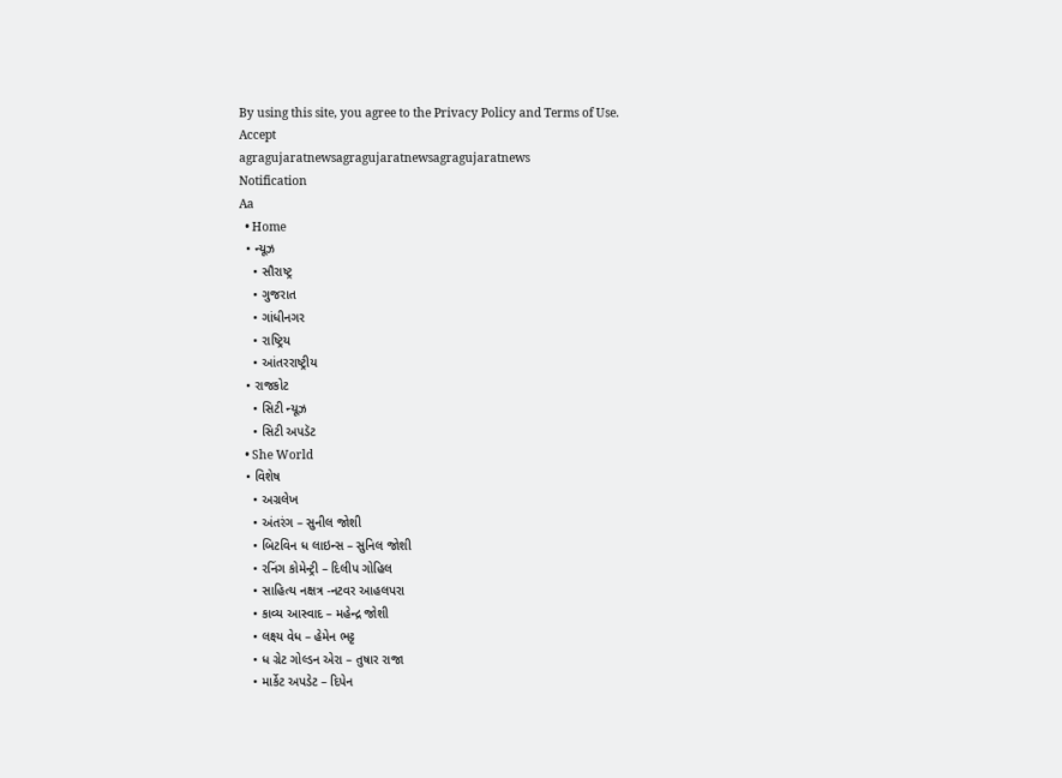By using this site, you agree to the Privacy Policy and Terms of Use.
Accept
agragujaratnewsagragujaratnewsagragujaratnews
Notification
Aa
  • Home
  • ન્યૂઝ
    • સૌરાષ્ટ્ર
    • ગુજરાત
    • ગાંધીનગર
    • રાષ્ટ્રિય
    • આંતરરાષ્ટ્રીય
  • રાજકોટ
    • સિટી ન્યૂઝ
    • સિટી અપડૅટ
  • She World
  • વિશેષ
    • અગ્રલેખ
    • અંતરંગ – સુનીલ જોશી
    • બિટવિન ધ લાઇન્સ – સુનિલ જોશી
    • રનિંગ કોમેન્ટ્રી – દિલીપ ગોહિલ
    • સાહિત્ય નક્ષત્ર -નટવર આહલપરા
    • કાવ્ય આસ્વાદ – મહેન્દ્ર જોશી
    • લક્ષ્ય વેધ – હેમેન ભટ્ટ
    • ધ ગ્રેટ ગોલ્ડન એરા – તુષાર રાજા
    • માર્કેટ અપડેટ – દિપેન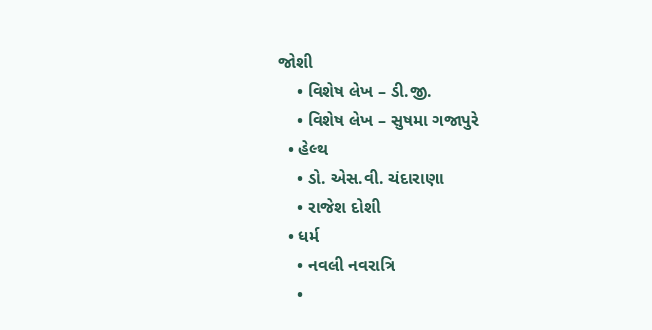જોશી
    • વિશેષ લેખ – ડી.જી.
    • વિશેષ લેખ – સુષમા ગજાપુરે
  • હેલ્થ
    • ડો. એસ.વી. ચંદારાણા
    • રાજેશ દોશી
  • ધર્મ
    • નવલી નવરાત્રિ
    •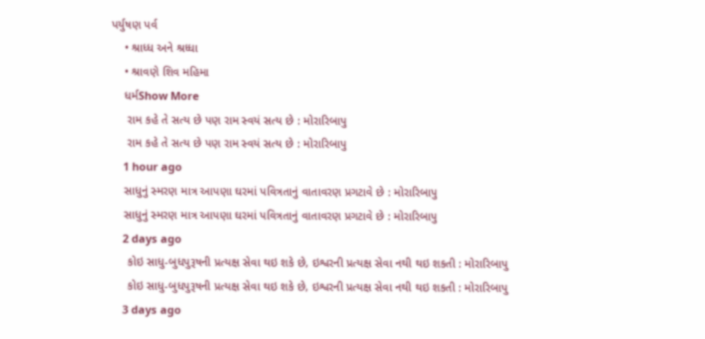પર્યુષણ પર્વ
    • શ્રાધ્ધ અને શ્રધ્ધા
    • શ્રાવણે શિવ મહિમા
    ધર્મShow More
     રામ કહે તે સત્ય છે પણ રામ સ્વયં સત્ય છે : મોરારિબાપુ
     રામ કહે તે સત્ય છે પણ રામ સ્વયં સત્ય છે : મોરારિબાપુ
    1 hour ago
    સાધુનું સ્મરણ માત્ર આપણા ઘરમાં પવિત્રતાનું વાતાવરણ પ્રગટાવે છે : મોરારિબાપુ
    સાધુનું સ્મરણ માત્ર આપણા ઘરમાં પવિત્રતાનું વાતાવરણ પ્રગટાવે છે : મોરારિબાપુ
    2 days ago
     કોઇ સાધુ-બુધપુરૂષની પ્રત્યક્ષ સેવા થઇ શકે છે, ઇશ્વરની પ્રત્યક્ષ સેવા નથી થઇ શકતી : મોરારિબાપુ
     કોઇ સાધુ-બુધપુરૂષની પ્રત્યક્ષ સેવા થઇ શકે છે, ઇશ્વરની પ્રત્યક્ષ સેવા નથી થઇ શકતી : મોરારિબાપુ
    3 days ago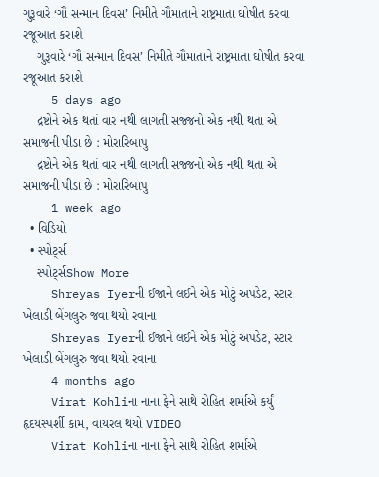ગુરૂવારે ‘ગૌ સન્માન દિવસ’ નિમીતે ગૌમાતાને રાષ્ટ્રમાતા ઘોષીત કરવા રજૂઆત કરાશે
    ગુરૂવારે ‘ગૌ સન્માન દિવસ’ નિમીતે ગૌમાતાને રાષ્ટ્રમાતા ઘોષીત કરવા રજૂઆત કરાશે
    5 days ago
    દ્રષ્ટોને એક થતાં વાર નથી લાગતી સજ્જનો એક નથી થતા એ સમાજની પીડા છે : મોરારિબાપુ
    દ્રષ્ટોને એક થતાં વાર નથી લાગતી સજ્જનો એક નથી થતા એ સમાજની પીડા છે : મોરારિબાપુ
    1 week ago
  • વિડિયો
  • સ્પોર્ટ્સ
    સ્પોર્ટ્સShow More
    Shreyas Iyerની ઈજાને લઈને એક મોટું અપડેટ, સ્ટાર ખેલાડી બેંગલુરુ જવા થયો રવાના
    Shreyas Iyerની ઈજાને લઈને એક મોટું અપડેટ, સ્ટાર ખેલાડી બેંગલુરુ જવા થયો રવાના
    4 months ago
    Virat Kohliના નાના ફેને સાથે રોહિત શર્માએ કર્યું હૃદયસ્પર્શી કામ, વાયરલ થયો VIDEO
    Virat Kohliના નાના ફેને સાથે રોહિત શર્માએ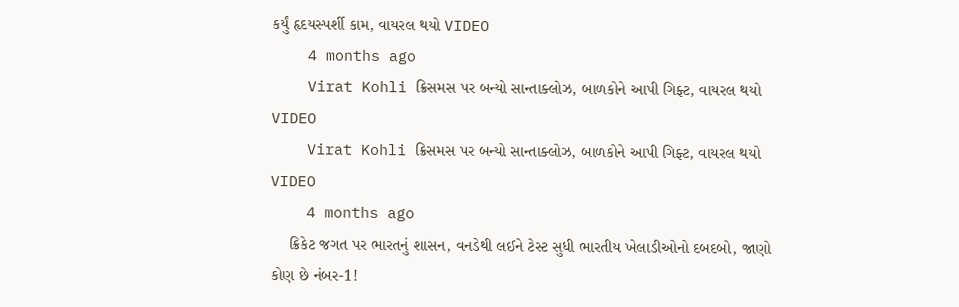કર્યું હૃદયસ્પર્શી કામ, વાયરલ થયો VIDEO
    4 months ago
    Virat Kohli ક્રિસમસ પર બન્યો સાન્તાક્લોઝ, બાળકોને આપી ગિફ્ટ, વાયરલ થયો VIDEO
    Virat Kohli ક્રિસમસ પર બન્યો સાન્તાક્લોઝ, બાળકોને આપી ગિફ્ટ, વાયરલ થયો VIDEO
    4 months ago
    ક્રિકેટ જગત પર ભારતનું શાસન, વનડેથી લઈને ટેસ્ટ સુધી ભારતીય ખેલાડીઓનો દબદબો, જાણો કોણ છે નંબર-1!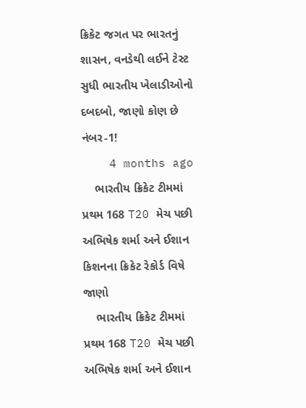ક્રિકેટ જગત પર ભારતનું શાસન, વનડેથી લઈને ટેસ્ટ સુધી ભારતીય ખેલાડીઓનો દબદબો, જાણો કોણ છે નંબર-1!
    4 months ago
    ભારતીય ક્રિકેટ ટીમમાં પ્રથમ 168 T20 મેચ પછી અભિષેક શર્મા અને ઈશાન કિશનના ક્રિકેટ રેકોર્ડ વિષે જાણો
    ભારતીય ક્રિકેટ ટીમમાં પ્રથમ 168 T20 મેચ પછી અભિષેક શર્મા અને ઈશાન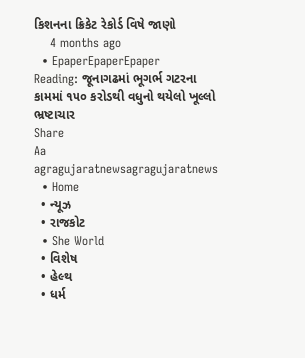કિશનના ક્રિકેટ રેકોર્ડ વિષે જાણો
    4 months ago
  • EpaperEpaperEpaper
Reading: જૂનાગઢમાં ભૂગર્ભ ગટરના કામમાં ૧૫૦ કરોડથી વધુનો થયેલો ખૂલ્લો ભ્રષ્ટાચાર
Share
Aa
agragujaratnewsagragujaratnews
  • Home
  • ન્યૂઝ
  • રાજકોટ
  • She World
  • વિશેષ
  • હેલ્થ
  • ધર્મ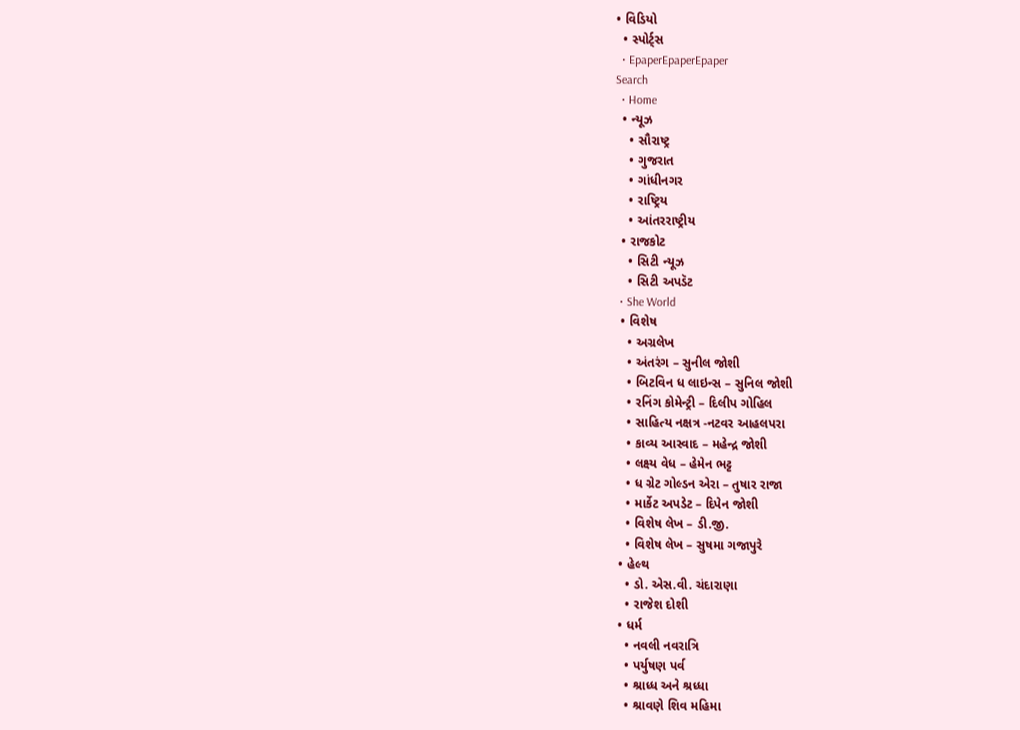• વિડિયો
  • સ્પોર્ટ્સ
  • EpaperEpaperEpaper
Search
  • Home
  • ન્યૂઝ
    • સૌરાષ્ટ્ર
    • ગુજરાત
    • ગાંધીનગર
    • રાષ્ટ્રિય
    • આંતરરાષ્ટ્રીય
  • રાજકોટ
    • સિટી ન્યૂઝ
    • સિટી અપડૅટ
  • She World
  • વિશેષ
    • અગ્રલેખ
    • અંતરંગ – સુનીલ જોશી
    • બિટવિન ધ લાઇન્સ – સુનિલ જોશી
    • રનિંગ કોમેન્ટ્રી – દિલીપ ગોહિલ
    • સાહિત્ય નક્ષત્ર -નટવર આહલપરા
    • કાવ્ય આસ્વાદ – મહેન્દ્ર જોશી
    • લક્ષ્ય વેધ – હેમેન ભટ્ટ
    • ધ ગ્રેટ ગોલ્ડન એરા – તુષાર રાજા
    • માર્કેટ અપડેટ – દિપેન જોશી
    • વિશેષ લેખ – ડી.જી.
    • વિશેષ લેખ – સુષમા ગજાપુરે
  • હેલ્થ
    • ડો. એસ.વી. ચંદારાણા
    • રાજેશ દોશી
  • ધર્મ
    • નવલી નવરાત્રિ
    • પર્યુષણ પર્વ
    • શ્રાધ્ધ અને શ્રધ્ધા
    • શ્રાવણે શિવ મહિમા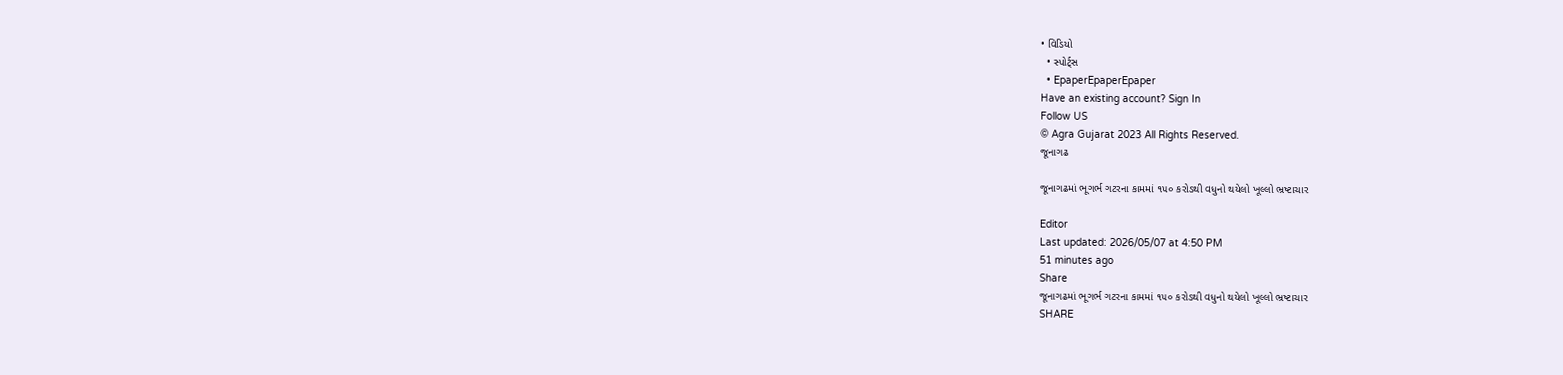• વિડિયો
  • સ્પોર્ટ્સ
  • EpaperEpaperEpaper
Have an existing account? Sign In
Follow US
© Agra Gujarat 2023 All Rights Reserved.
જૂનાગઢ

જૂનાગઢમાં ભૂગર્ભ ગટરના કામમાં ૧૫૦ કરોડથી વધુનો થયેલો ખૂલ્લો ભ્રષ્ટાચાર

Editor
Last updated: 2026/05/07 at 4:50 PM
51 minutes ago
Share
જૂનાગઢમાં ભૂગર્ભ ગટરના કામમાં ૧૫૦ કરોડથી વધુનો થયેલો ખૂલ્લો ભ્રષ્ટાચાર
SHARE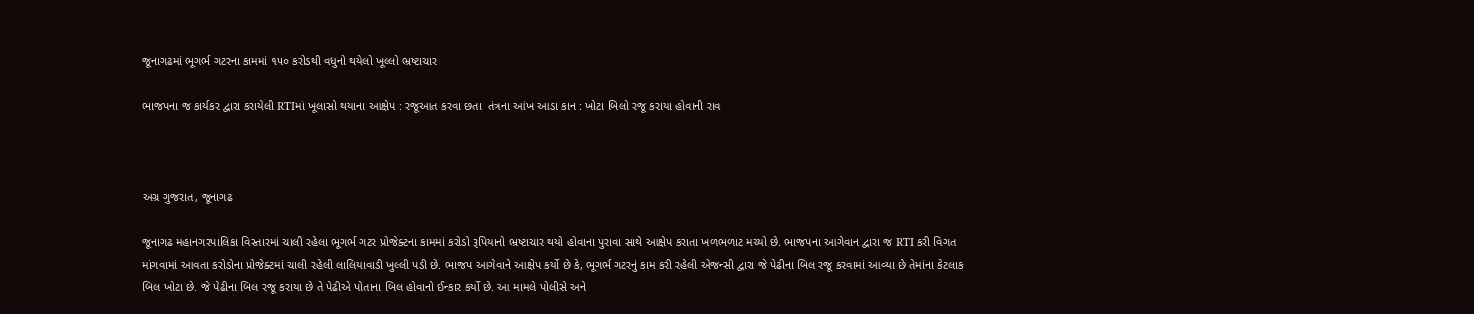જૂનાગઢમાં ભૂગર્ભ ગટરના કામમાં ૧૫૦ કરોડથી વધુનો થયેલો ખૂલ્લો ભ્રષ્ટાચાર

ભાજપના જ કાર્યકર દ્વારા કરાયેલી RTIમાં ખૂલાસો થયાના આક્ષેપ : રજૂઆત કરવા છતા  તંત્રના આંખ આડા કાન : ખોટા બિલો રજૂ કરાયા હોવાની રાવ



અગ્ર ગુજરાત, જૂનાગઢ

જૂનાગઢ મહાનગરપાલિકા વિસ્તારમાં ચાલી રહેલા ભૂગર્ભ ગટર પ્રોજેક્ટના કામમાં કરોડો રૂપિયાનો ભ્રષ્ટાચાર થયો હોવાના પુરાવા સાથે આક્ષેપ કરાતા ખળભળાટ મચ્યો છે. ભાજપના આગેવાન દ્વારા જ RTI કરી વિગત માંગવામાં આવતા કરોડોના પ્રોજેક્ટમાં ચાલી રહેલી લાલિયાવાડી ખુલ્લી પડી છે. ભાજપ આગેવાને આક્ષેપ કર્યો છે કે, ભૂગર્ભ ગટરનું કામ કરી રહેલી એજન્સી દ્વારા જે પેઢીના બિલ રજૂ કરવામાં આવ્યા છે તેમાંના કેટલાક બિલ ખોટા છે. જે પેઢીના બિલ રજૂ કરાયા છે તે પેઢીએ પોતાના બિલ હોવાનો ઈન્કાર કર્યો છે. આ મામલે પોલીસે અને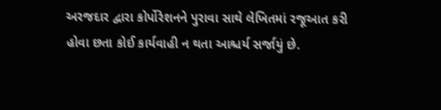અરજદાર દ્વારા કોર્પોરેશનને પુરાવા સાથે લેખિતમાં રજૂઆત કરી હોવા છતા કોઈ કાર્યવાહી ન થતા આશ્ચર્ય સર્જાયું છે.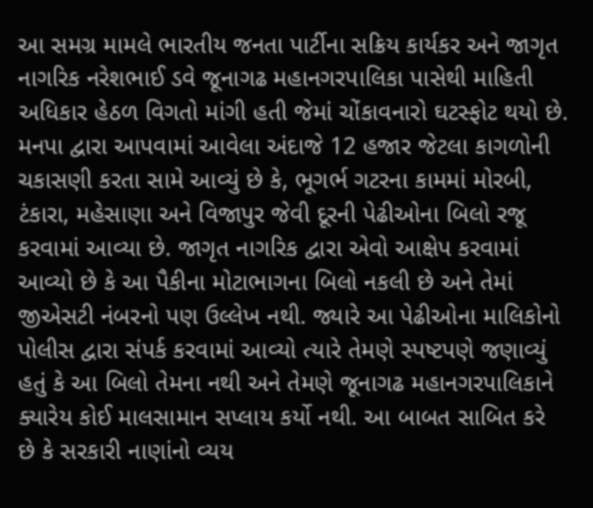આ સમગ્ર મામલે ભારતીય જનતા પાર્ટીના સક્રિય કાર્યકર અને જાગૃત નાગરિક નરેશભાઈ ડવે જૂનાગઢ મહાનગરપાલિકા પાસેથી માહિતી અધિકાર હેઠળ વિગતો માંગી હતી જેમાં ચોંકાવનારો ઘટસ્ફોટ થયો છે. મનપા દ્વારા આપવામાં આવેલા અંદાજે 12 હજાર જેટલા કાગળોની ચકાસણી કરતા સામે આવ્યું છે કે, ભૂગર્ભ ગટરના કામમાં મોરબી, ટંકારા, મહેસાણા અને વિજાપુર જેવી દૂરની પેઢીઓના બિલો રજૂ કરવામાં આવ્યા છે. જાગૃત નાગરિક દ્વારા એવો આક્ષેપ કરવામાં આવ્યો છે કે આ પૈકીના મોટાભાગના બિલો નકલી છે અને તેમાં જીએસટી નંબરનો પણ ઉલ્લેખ નથી. જ્યારે આ પેઢીઓના માલિકોનો પોલીસ દ્વારા સંપર્ક કરવામાં આવ્યો ત્યારે તેમણે સ્પષ્ટપણે જણાવ્યું હતું કે આ બિલો તેમના નથી અને તેમણે જૂનાગઢ મહાનગરપાલિકાને ક્યારેય કોઈ માલસામાન સપ્લાય કર્યો નથી. આ બાબત સાબિત કરે છે કે સરકારી નાણાંનો વ્યય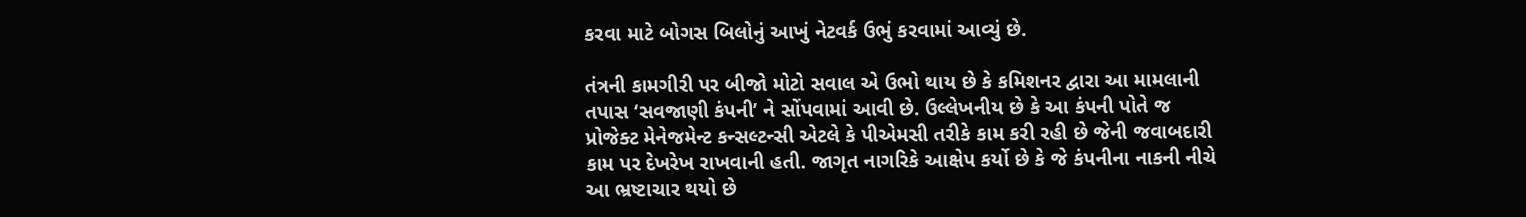કરવા માટે બોગસ બિલોનું આખું નેટવર્ક ઉભું કરવામાં આવ્યું છે.

તંત્રની કામગીરી પર બીજો મોટો સવાલ એ ઉભો થાય છે કે કમિશનર દ્વારા આ મામલાની તપાસ ‘સવજાણી કંપની’ ને સોંપવામાં આવી છે. ઉલ્લેખનીય છે કે આ કંપની પોતે જ પ્રોજેક્ટ મેનેજમેન્ટ કન્સલ્ટન્સી એટલે કે પીએમસી તરીકે કામ કરી રહી છે જેની જવાબદારી કામ પર દેખરેખ રાખવાની હતી. જાગૃત નાગરિકે આક્ષેપ કર્યો છે કે જે કંપનીના નાકની નીચે આ ભ્રષ્ટાચાર થયો છે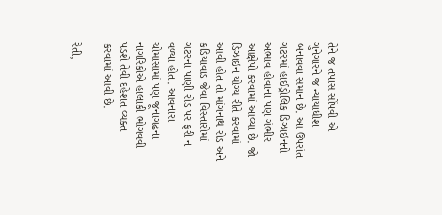તેને જ તપાસ સોંપવી એ ગુનેગારને જ ન્યાયાધીશ બનાવવા સમાન છે. આ ઉપરાંત ગટરમાં હાઈડ્રોલિક ડિઝાઇનનો અભાવ હોવાના પણ ગંભીર આક્ષેપો કરવામાં આવ્યા છે. જો ડિઝાઇન યોગ્ય રીતે કરવામાં આવી હોત તો માંગનાથ રોડ અને કડિયાવાડ જેવા વિસ્તારોમાં ગટરના પાણી રોડ પર ફરી ન વળ્યા હોત. આવનારા ચોમાસામાં પણ જૂનાગઢના નાગરિકોએ હાલાકી ભોગવવી પડશે તેવી દહેશત વ્યક્ત કરવામાં આવી છે.

રેતી,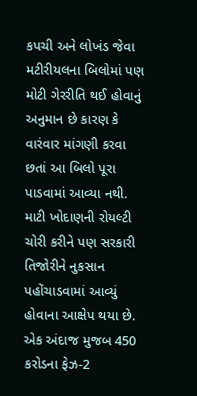કપચી અને લોખંડ જેવા મટીરીયલના બિલોમાં પણ મોટી ગેરરીતિ થઈ હોવાનું અનુમાન છે કારણ કે વારંવાર માંગણી કરવા છતાં આ બિલો પૂરા પાડવામાં આવ્યા નથી. માટી ખોદાણની રોયલ્ટી ચોરી કરીને પણ સરકારી તિજોરીને નુકસાન પહોંચાડવામાં આવ્યું હોવાના આક્ષેપ થયા છે. એક અંદાજ મુજબ 450 કરોડના ફેઝ-2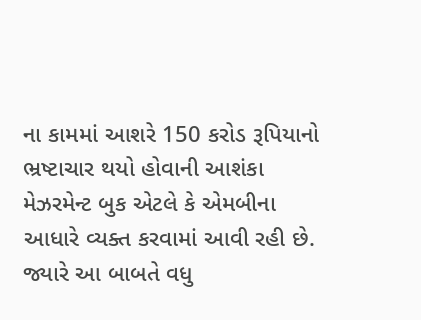ના કામમાં આશરે 150 કરોડ રૂપિયાનો ભ્રષ્ટાચાર થયો હોવાની આશંકા મેઝરમેન્ટ બુક એટલે કે એમબીના આધારે વ્યક્ત કરવામાં આવી રહી છે. જ્યારે આ બાબતે વધુ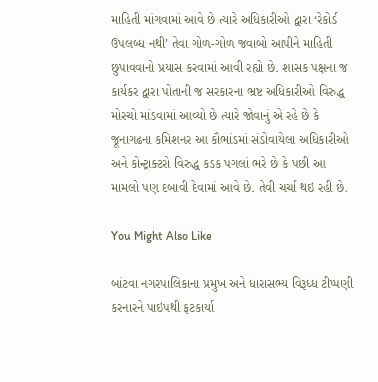માહિતી માંગવામાં આવે છે ત્યારે અધિકારીઓ દ્વારા ‘રેકોર્ડ ઉપલબ્ધ નથી’ તેવા ગોળ-ગોળ જવાબો આપીને માહિતી છુપાવવાનો પ્રયાસ કરવામાં આવી રહ્યો છે. શાસક પક્ષના જ કાર્યકર દ્વારા પોતાની જ સરકારના ભ્રષ્ટ અધિકારીઓ વિરુદ્ધ મોરચો માંડવામાં આવ્યો છે ત્યારે જોવાનું એ રહે છે કે જૂનાગઢના કમિશનર આ કૌભાંડમાં સંડોવાયેલા અધિકારીઓ અને કોન્ટ્રાક્ટરો વિરુદ્ધ કડક પગલાં ભરે છે કે પછી આ મામલો પણ દબાવી દેવામાં આવે છે. તેવી ચર્ચા થઇ રહી છે.

You Might Also Like

બાંટવા નગરપાલિકાના પ્રમુખ અને ધારાસભ્ય વિરૂધ્ધ ટીપ્પણી કરનારને પાઇપથી ફટકાર્યા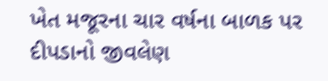ખેત મજૂરના ચાર વર્ષના બાળક પર દીપડાનો જીવલેણ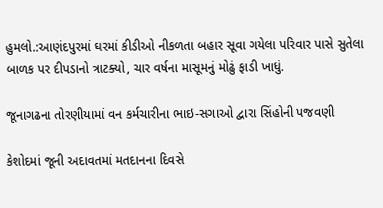હુમલો.:આણંદપુરમાં ઘરમાં કીડીઓ નીકળતા બહાર સૂવા ગયેલા પરિવાર પાસે સુતેલા બાળક પર દીપડાનો ત્રાટક્યો, ચાર વર્ષના માસૂમનું મોઢું ફાડી ખાધું.

જૂનાગઢના તોરણીયામાં વન કર્મચારીના ભાઇ-સગાઓ દ્વારા સિંહોની પજવણી

કેશોદમાં જૂની અદાવતમાં મતદાનના દિવસે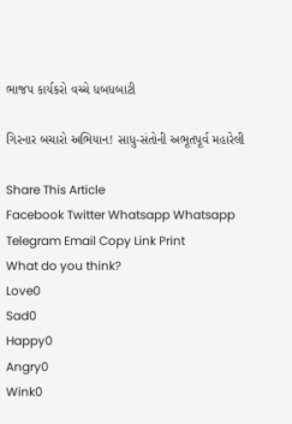ભાજપ કાર્યકરો વચ્ચે ધબધબાટી

ગિરનાર બચારો અભિયાન! સાધુ-સંતોની અભૂતપૂર્વ મહારેલી

Share This Article
Facebook Twitter Whatsapp Whatsapp Telegram Email Copy Link Print
What do you think?
Love0
Sad0
Happy0
Angry0
Wink0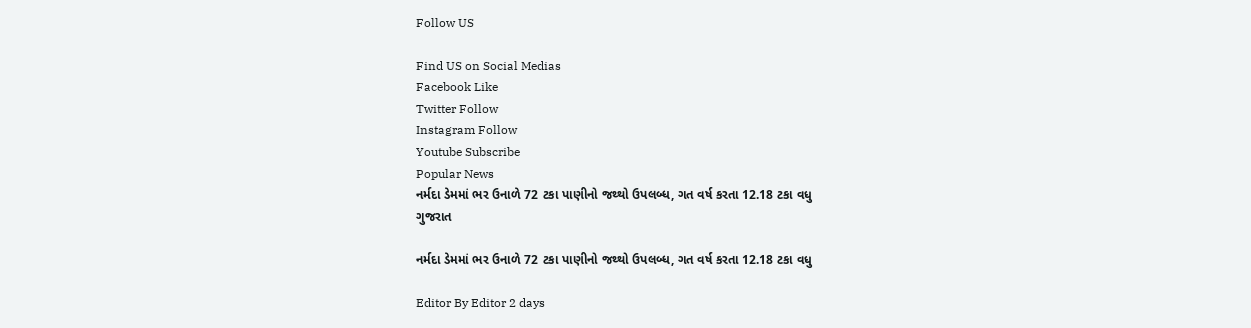Follow US

Find US on Social Medias
Facebook Like
Twitter Follow
Instagram Follow
Youtube Subscribe
Popular News
નર્મદા ડેમમાં ભર ઉનાળે 72 ટકા પાણીનો જથ્થો ઉપલબ્ધ, ગત વર્ષ કરતા 12.18 ટકા વધુ
ગુજરાત

નર્મદા ડેમમાં ભર ઉનાળે 72 ટકા પાણીનો જથ્થો ઉપલબ્ધ, ગત વર્ષ કરતા 12.18 ટકા વધુ

Editor By Editor 2 days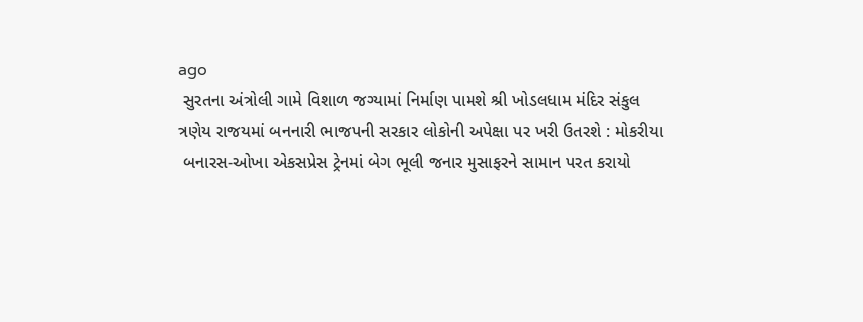ago
 સુરતના અંત્રોલી ગામે વિશાળ જગ્યામાં નિર્માણ પામશે શ્રી ખોડલધામ મંદિર સંકુલ
ત્રણેય રાજયમાં બનનારી ભાજપની સરકાર લોકોની અપેક્ષા પર ખરી ઉતરશે : મોકરીયા
 બનારસ-ઓખા એકસપ્રેસ ટ્રેનમાં બેગ ભૂલી જનાર મુસાફરને સામાન પરત કરાયો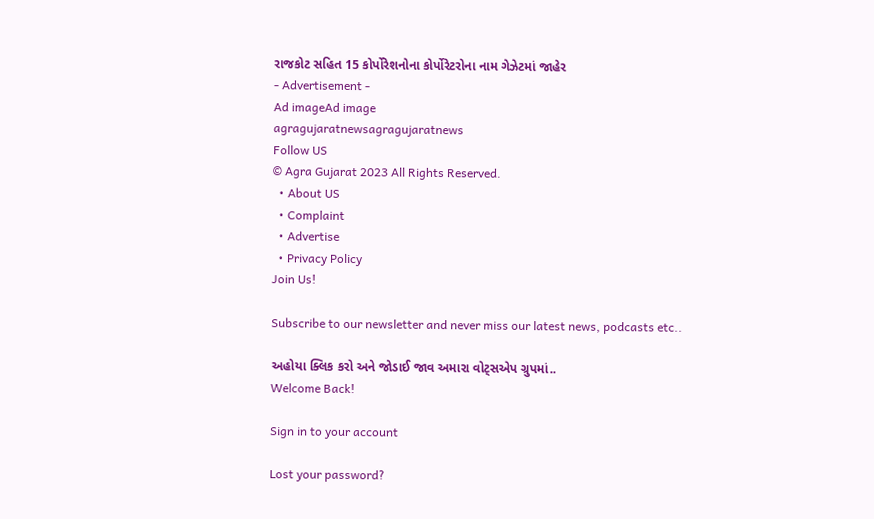રાજકોટ સહિત 15 કોર્પોરેશનોના કોર્પોરેટરોના નામ ગેઝેટમાં જાહેર
- Advertisement -
Ad imageAd image
agragujaratnewsagragujaratnews
Follow US
© Agra Gujarat 2023 All Rights Reserved.
  • About US
  • Complaint
  • Advertise
  • Privacy Policy
Join Us!

Subscribe to our newsletter and never miss our latest news, podcasts etc..

અહોયા ક્લિક કરો અને જોડાઈ જાવ અમારા વોટ્સએપ ગ્રુપમાં..
Welcome Back!

Sign in to your account

Lost your password?